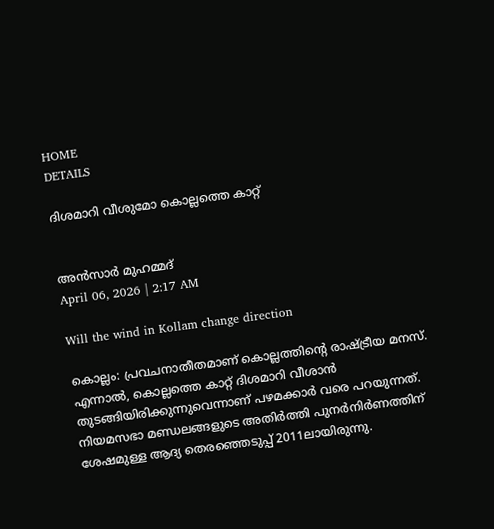HOME
DETAILS

ദിശമാറി വീശുമോ കൊല്ലത്തെ കാറ്റ്


അൻസാർ മുഹമ്മദ്
April 06, 2026 | 2:17 AM

Will the wind in Kollam change direction

കൊല്ലം: പ്രവചനാതീതമാണ് കൊല്ലത്തിന്റെ രാഷ്ട്രീയ മനസ്. എന്നാൽ, കൊല്ലത്തെ കാറ്റ് ദിശമാറി വീശാൻ തുടങ്ങിയിരിക്കുന്നുവെന്നാണ് പഴമക്കാർ വരെ പറയുന്നത്. നിയമസഭാ മണ്ഡലങ്ങളുടെ അതിർത്തി പുനർനിർണത്തിന് ശേഷമുള്ള ആദ്യ തെരഞ്ഞെടുപ്പ് 2011ലായിരുന്നു.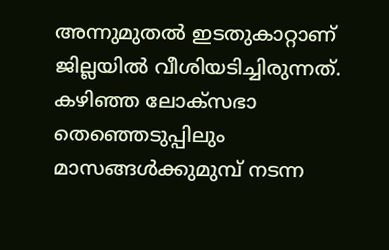അന്നുമുതൽ ഇടതുകാറ്റാണ് ജില്ലയിൽ വീശിയടിച്ചിരുന്നത്. കഴിഞ്ഞ ലോക്‌സഭാ തെഞ്ഞെടുപ്പിലും മാസങ്ങൾക്കുമുമ്പ് നടന്ന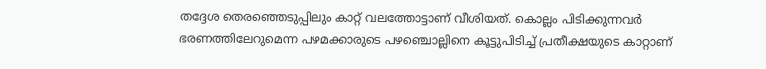തദ്ദേശ തെരഞ്ഞെടുപ്പിലും കാറ്റ് വലത്തോട്ടാണ് വീശിയത്. കൊല്ലം പിടിക്കുന്നവർ ഭരണത്തിലേറുമെന്ന പഴമക്കാരുടെ പഴഞ്ചൊല്ലിനെ കൂട്ടുപിടിച്ച് പ്രതീക്ഷയുടെ കാറ്റാണ്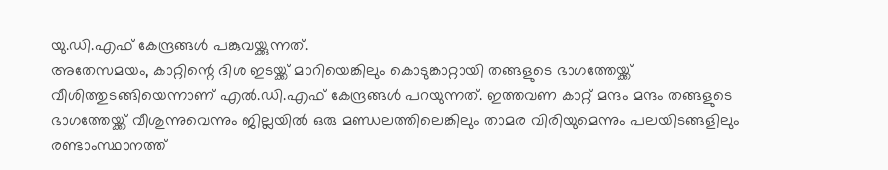യു.ഡി.എഫ് കേന്ദ്രങ്ങൾ പങ്കുവയ്ക്കുന്നത്.
അതേസമയം, കാറ്റിന്റെ ദിശ ഇടയ്ക്ക് മാറിയെങ്കിലും കൊടുങ്കാറ്റായി തങ്ങളുടെ ഭാഗത്തേയ്ക്ക് വീശിത്തുടങ്ങിയെന്നാണ് എൽ.ഡി.എഫ് കേന്ദ്രങ്ങൾ പറയുന്നത്. ഇത്തവണ കാറ്റ് മന്ദം മന്ദം തങ്ങളുടെ ഭാഗത്തേയ്ക്ക് വീശുന്നുവെന്നും ജില്ലയിൽ ഒരു മണ്ഡലത്തിലെങ്കിലും താമര വിരിയുമെന്നും പലയിടങ്ങളിലും രണ്ടാംസ്ഥാനത്ത്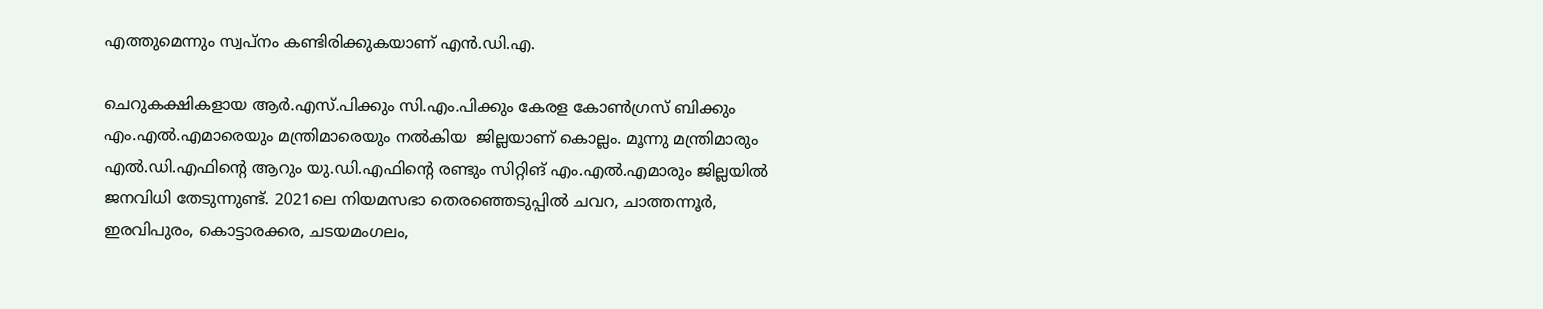എത്തുമെന്നും സ്വപ്‌നം കണ്ടിരിക്കുകയാണ് എൻ.ഡി.എ.

ചെറുകക്ഷികളായ ആർ.എസ്.പിക്കും സി.എം.പിക്കും കേരള കോൺഗ്രസ് ബിക്കും എം.എൽ.എമാരെയും മന്ത്രിമാരെയും നൽകിയ  ജില്ലയാണ് കൊല്ലം. മൂന്നു മന്ത്രിമാരും എൽ.ഡി.എഫിന്റെ ആറും യു.ഡി.എഫിന്റെ രണ്ടും സിറ്റിങ് എം.എൽ.എമാരും ജില്ലയിൽ ജനവിധി തേടുന്നുണ്ട്. 2021ലെ നിയമസഭാ തെരഞ്ഞെടുപ്പിൽ ചവറ, ചാത്തന്നൂർ, ഇരവിപുരം, കൊട്ടാരക്കര, ചടയമംഗലം,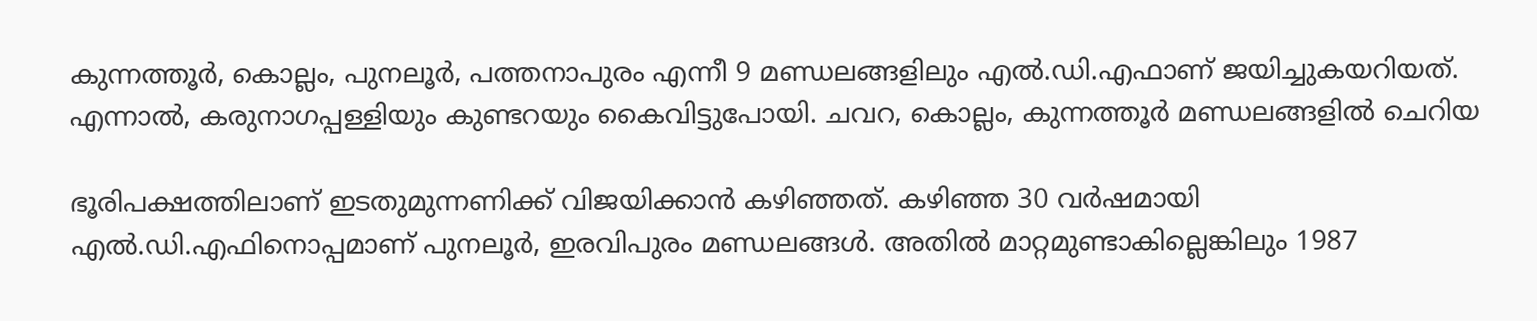കുന്നത്തൂർ, കൊല്ലം, പുനലൂർ, പത്തനാപുരം എന്നീ 9 മണ്ഡലങ്ങളിലും എൽ.ഡി.എഫാണ് ജയിച്ചുകയറിയത്. എന്നാൽ, കരുനാഗപ്പള്ളിയും കുണ്ടറയും കൈവിട്ടുപോയി. ചവറ, കൊല്ലം, കുന്നത്തൂർ മണ്ഡലങ്ങളിൽ ചെറിയ

ഭൂരിപക്ഷത്തിലാണ് ഇടതുമുന്നണിക്ക് വിജയിക്കാൻ കഴിഞ്ഞത്. കഴിഞ്ഞ 30 വർഷമായി എൽ.ഡി.എഫിനൊപ്പമാണ് പുനലൂർ, ഇരവിപുരം മണ്ഡലങ്ങൾ. അതിൽ മാറ്റമുണ്ടാകില്ലെങ്കിലും 1987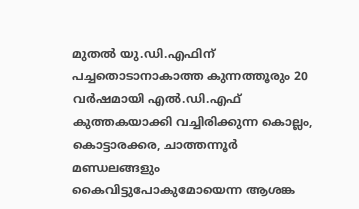മുതൽ യു.ഡി.എഫിന് പച്ചതൊടാനാകാത്ത കുന്നത്തൂരും 20 വർഷമായി എൽ.ഡി.എഫ് കുത്തകയാക്കി വച്ചിരിക്കുന്ന കൊല്ലം, കൊട്ടാരക്കര, ചാത്തന്നൂർ മണ്ഡലങ്ങളും കൈവിട്ടുപോകുമോയെന്ന ആശങ്ക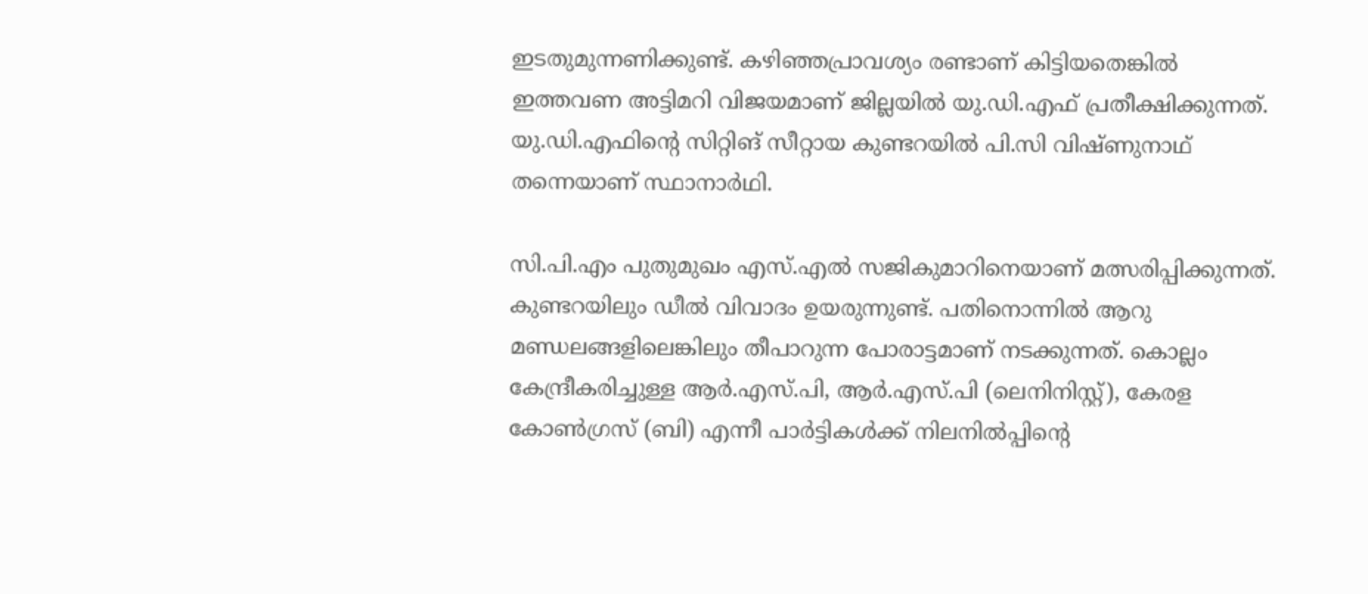ഇടതുമുന്നണിക്കുണ്ട്. കഴിഞ്ഞപ്രാവശ്യം രണ്ടാണ് കിട്ടിയതെങ്കിൽ ഇത്തവണ അട്ടിമറി വിജയമാണ് ജില്ലയിൽ യു.ഡി.എഫ് പ്രതീക്ഷിക്കുന്നത്. യു.ഡി.എഫിന്റെ സിറ്റിങ് സീറ്റായ കുണ്ടറയിൽ പി.സി വിഷ്ണുനാഥ് തന്നെയാണ് സ്ഥാനാർഥി.

സി.പി.എം പുതുമുഖം എസ്.എൽ സജികുമാറിനെയാണ് മത്സരിപ്പിക്കുന്നത്. കുണ്ടറയിലും ഡീൽ വിവാദം ഉയരുന്നുണ്ട്. പതിനൊന്നിൽ ആറു മണ്ഡലങ്ങളിലെങ്കിലും തീപാറുന്ന പോരാട്ടമാണ് നടക്കുന്നത്. കൊല്ലം കേന്ദ്രീകരിച്ചുള്ള ആർ.എസ്.പി, ആർ.എസ്.പി (ലെനിനിസ്റ്റ്), കേരള കോൺഗ്രസ് (ബി) എന്നീ പാർട്ടികൾക്ക് നിലനിൽപ്പിന്റെ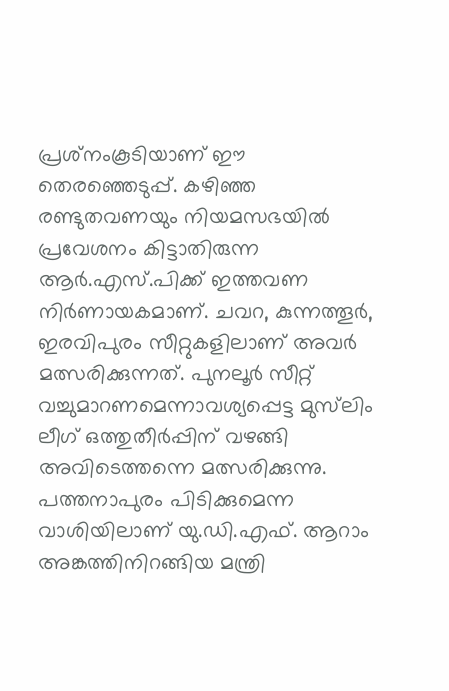പ്രശ്‌നംകൂടിയാണ് ഈ തെരഞ്ഞെടുപ്പ്. കഴിഞ്ഞ രണ്ടുതവണയും നിയമസഭയിൽ പ്രവേശനം കിട്ടാതിരുന്ന ആർ.എസ്.പിക്ക് ഇത്തവണ നിർണായകമാണ്. ചവറ, കുന്നത്തൂർ, ഇരവിപുരം സീറ്റുകളിലാണ് അവർ മത്സരിക്കുന്നത്. പുനലൂർ സീറ്റ് വച്ചുമാറണമെന്നാവശ്യപ്പെട്ട മുസ്‌ലിം ലീഗ് ഒത്തുതീർപ്പിന് വഴങ്ങി അവിടെത്തന്നെ മത്സരിക്കുന്നു.  പത്തനാപുരം പിടിക്കുമെന്ന വാശിയിലാണ് യു.ഡി.എഫ്. ആറാം അങ്കത്തിനിറങ്ങിയ മന്ത്രി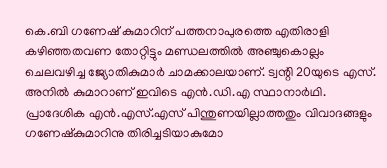കെ.ബി ഗണേഷ് കുമാറിന് പത്തനാപുരത്തെ എതിരാളി കഴിഞ്ഞതവണ തോറ്റിട്ടും മണ്ഡലത്തിൽ അഞ്ചുകൊല്ലം ചെലവഴിച്ച ജ്യോതികുമാർ ചാമക്കാലയാണ്. ട്വന്റി 20യുടെ എസ്. അനിൽ കുമാറാണ് ഇവിടെ എൻ.ഡി.എ സ്ഥാനാർഥി. പ്രാദേശിക എൻ.എസ്.എസ് പിന്തുണയില്ലാത്തതും വിവാദങ്ങളും ഗണേഷ്‌കുമാറിനു തിരിച്ചടിയാകുമോ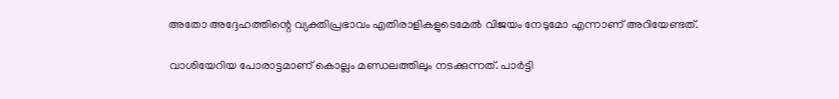അതോ അദ്ദേഹത്തിന്റെ വ്യക്തിപ്രഭാവം എതിരാളികളുടെമേൽ വിജയം നേടുമോ എന്നാണ് അറിയേണ്ടത്.

വാശിയേറിയ പോരാട്ടമാണ് കൊല്ലം മണ്ഡലത്തിലും നടക്കുന്നത്. പാർട്ടി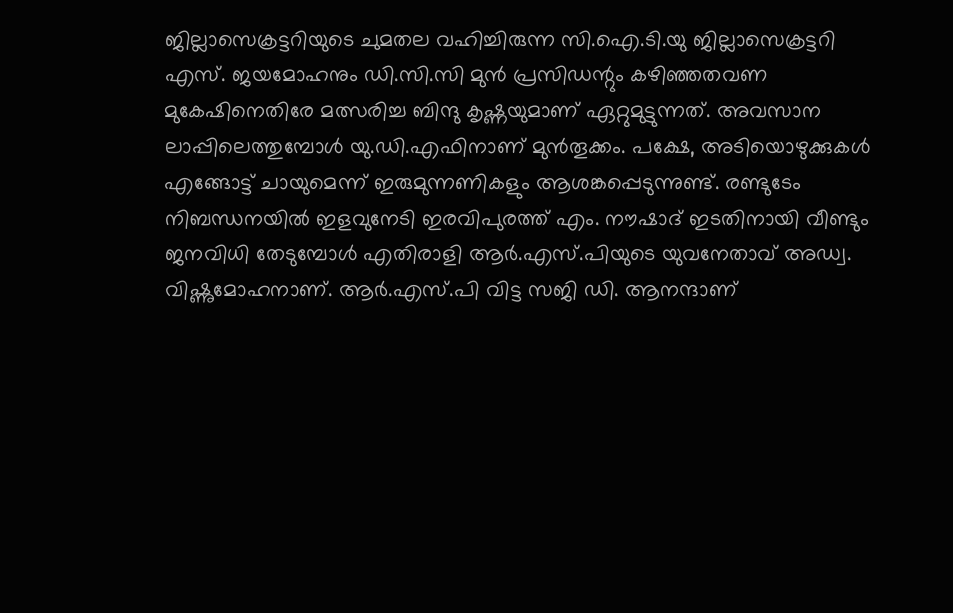ജില്ലാസെക്രട്ടറിയുടെ ചുമതല വഹിച്ചിരുന്ന സി.ഐ.ടി.യു ജില്ലാസെക്രട്ടറി എസ്. ജയമോഹനും ഡി.സി.സി മുൻ പ്രസിഡന്റും കഴിഞ്ഞതവണ മുകേഷിനെതിരേ മത്സരിച്ച ബിന്ദു കൃഷ്ണയുമാണ് ഏറ്റുമുട്ടുന്നത്. അവസാന ലാപ്പിലെത്തുമ്പോൾ യു.ഡി.എഫിനാണ് മുൻതൂക്കം. പക്ഷേ, അടിയൊഴുക്കുകൾ എങ്ങോട്ട് ചായുമെന്ന് ഇരുമുന്നണികളും ആശങ്കപ്പെടുന്നുണ്ട്. രണ്ടുടേം നിബന്ധനയിൽ ഇളവുനേടി ഇരവിപുരത്ത് എം. നൗഷാദ് ഇടതിനായി വീണ്ടും ജനവിധി തേടുമ്പോൾ എതിരാളി ആർ.എസ്.പിയുടെ യുവനേതാവ് അഡ്വ. വിഷ്ണുമോഹനാണ്. ആർ.എസ്.പി വിട്ട സജി ഡി. ആനന്ദാണ്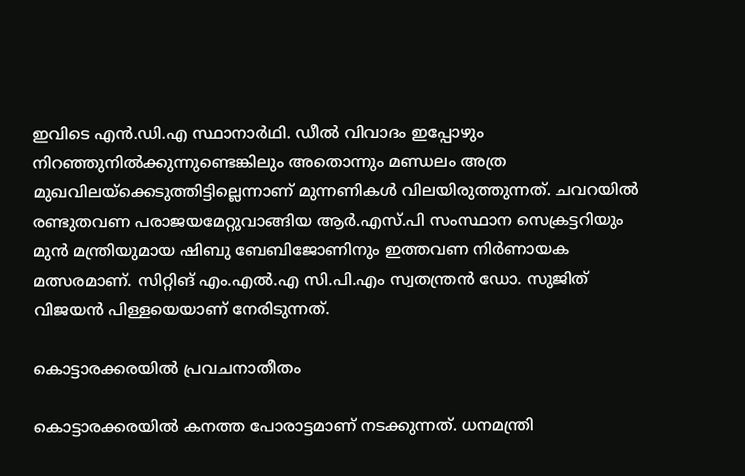ഇവിടെ എൻ.ഡി.എ സ്ഥാനാർഥി. ഡീൽ വിവാദം ഇപ്പോഴും നിറഞ്ഞുനിൽക്കുന്നുണ്ടെങ്കിലും അതൊന്നും മണ്ഡലം അത്ര മുഖവിലയ്‌ക്കെടുത്തിട്ടില്ലെന്നാണ് മുന്നണികൾ വിലയിരുത്തുന്നത്. ചവറയിൽ രണ്ടുതവണ പരാജയമേറ്റുവാങ്ങിയ ആർ.എസ്.പി സംസ്ഥാന സെക്രട്ടറിയും മുൻ മന്ത്രിയുമായ ഷിബു ബേബിജോണിനും ഇത്തവണ നിർണായക മത്സരമാണ്. സിറ്റിങ് എം.എൽ.എ സി.പി.എം സ്വതന്ത്രൻ ഡോ. സുജിത് വിജയൻ പിള്ളയെയാണ് നേരിടുന്നത്.

കൊട്ടാരക്കരയിൽ പ്രവചനാതീതം

കൊട്ടാരക്കരയിൽ കനത്ത പോരാട്ടമാണ് നടക്കുന്നത്. ധനമന്ത്രി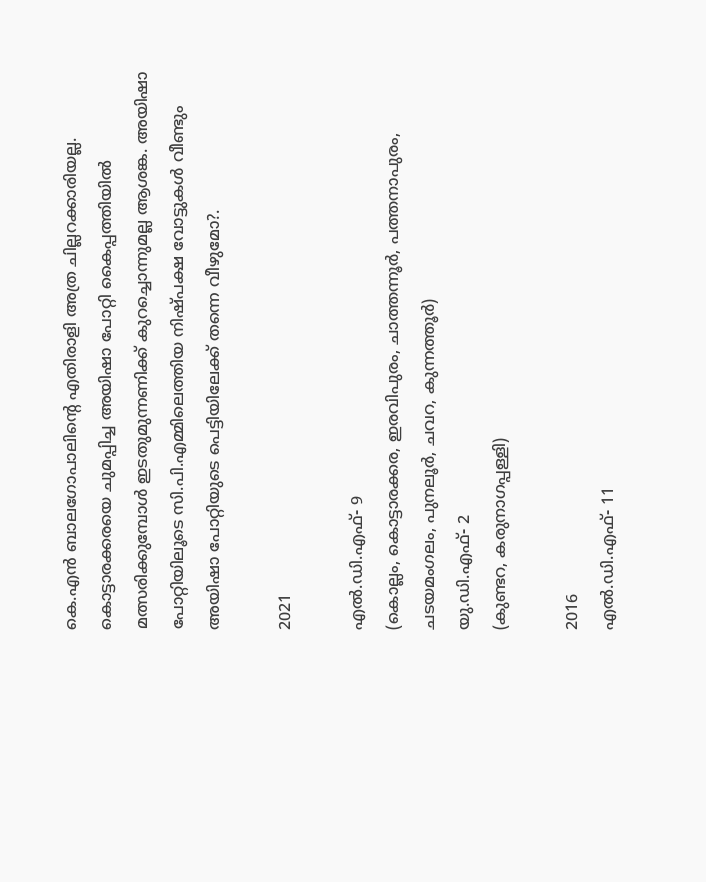കെ.എൻ ബാലഗോപാലിന്റെ എതിരാളി അത്ര ചില്ലറക്കാരിയല്ല. കൊട്ടാരക്കരയെ ചുമപ്പിച്ച അയിഷാ പോറ്റി കൈപ്പത്തിയിൽ മത്സരിക്കുമ്പോൾ ഇടതുമുന്നണിക്ക് കുറച്ചൊന്നുമല്ല ആശങ്ക. അയിഷാ പോറ്റിയിലൂടെ സി.പി.എമ്മിലെത്തിയ നിഷ്പക്ഷ വോട്ടുകൾ വീണ്ടും അയിഷാ പോറ്റിയുടെ പെട്ടിയിലേക്ക് തന്നെ വീഴുമോ?.

2021

എൽ.ഡി.എഫ്- 9
(കൊല്ലം, കൊട്ടാരക്കര, ഇരവിപുരം, ചാത്തന്നൂർ, പത്തനാപുരം, ചടയമംഗലം, പുനലൂർ, ചവറ, കുന്നത്തൂർ)
യു.ഡി.എഫ്- 2
(കുണ്ടറ, കരുനാഗപ്പള്ളി)

2016
എൽ.ഡി.എഫ്- 11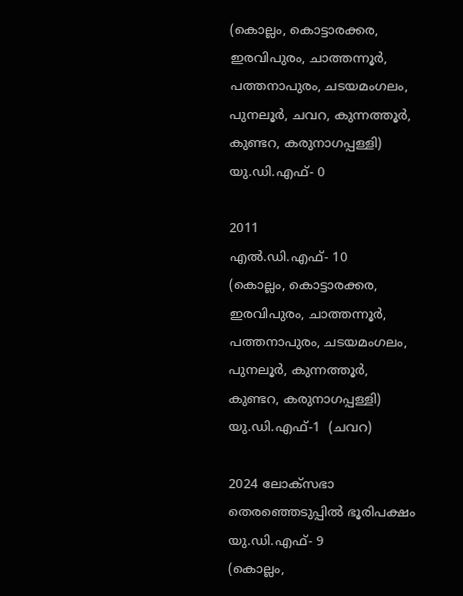(കൊല്ലം, കൊട്ടാരക്കര, ഇരവിപുരം, ചാത്തന്നൂർ, പത്തനാപുരം, ചടയമംഗലം, പുനലൂർ, ചവറ, കുന്നത്തൂർ, കുണ്ടറ, കരുനാഗപ്പള്ളി)
യു.ഡി.എഫ്- 0

2011
എൽ.ഡി.എഫ്- 10
(കൊല്ലം, കൊട്ടാരക്കര, ഇരവിപുരം, ചാത്തന്നൂർ, പത്തനാപുരം, ചടയമംഗലം, പുനലൂർ, കുന്നത്തൂർ, കുണ്ടറ, കരുനാഗപ്പള്ളി)
യു.ഡി.എഫ്-1  (ചവറ)

2024 ലോക്‌സഭാ തെരഞ്ഞെടുപ്പിൽ ഭൂരിപക്ഷം
യു.ഡി.എഫ്- 9
(കൊല്ലം,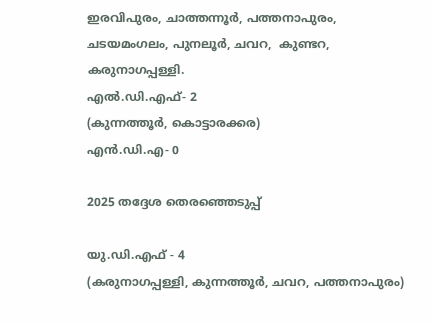ഇരവിപുരം, ചാത്തന്നൂർ, പത്തനാപുരം, ചടയമംഗലം, പുനലൂർ, ചവറ,  കുണ്ടറ, കരുനാഗപ്പള്ളി.
എൽ.ഡി.എഫ്- 2
(കുന്നത്തൂർ, കൊട്ടാരക്കര)
എൻ.ഡി.എ- 0

2025 തദ്ദേശ തെരഞ്ഞെടുപ്പ്

യു.ഡി.എഫ് - 4
(കരുനാഗപ്പള്ളി, കുന്നത്തൂർ, ചവറ, പത്തനാപുരം)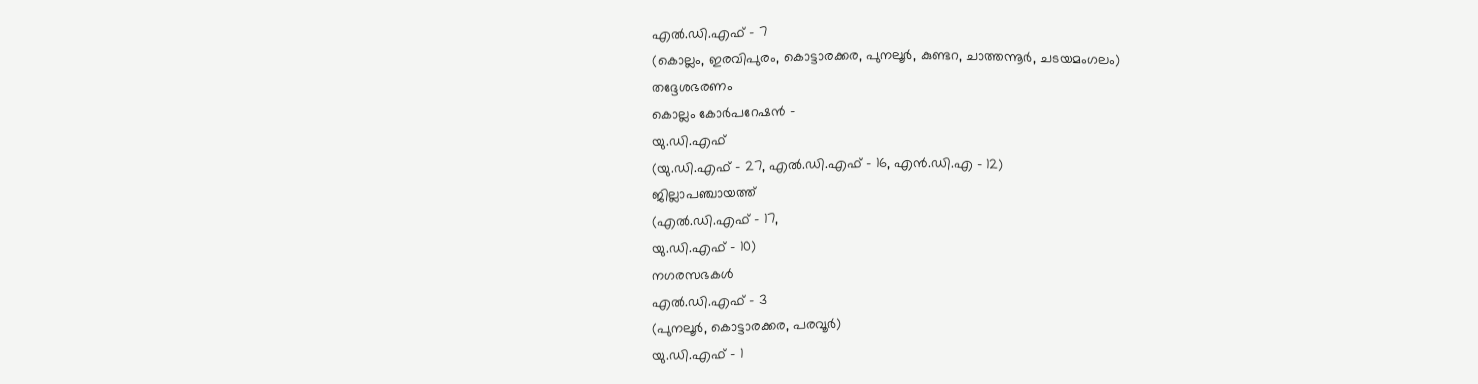എൽ.ഡി.എഫ് - 7
(കൊല്ലം, ഇരവിപുരം, കൊട്ടാരക്കര, പുനലൂർ, കുണ്ടറ, ചാത്തന്നൂർ, ചടയമംഗലം)
തദ്ദേശഭരണം
കൊല്ലം കോർപറേഷൻ -
യു.ഡി.എഫ്
(യു.ഡി.എഫ് - 27, എൽ.ഡി.എഫ് - 16, എൻ.ഡി.എ - 12)
ജില്ലാപഞ്ചായത്ത്
(എൽ.ഡി.എഫ് - 17,
യു.ഡി.എഫ് - 10)
നഗരസഭകൾ
എൽ.ഡി.എഫ് - 3
(പുനലൂർ, കൊട്ടാരക്കര, പരവൂർ)
യു.ഡി.എഫ് - 1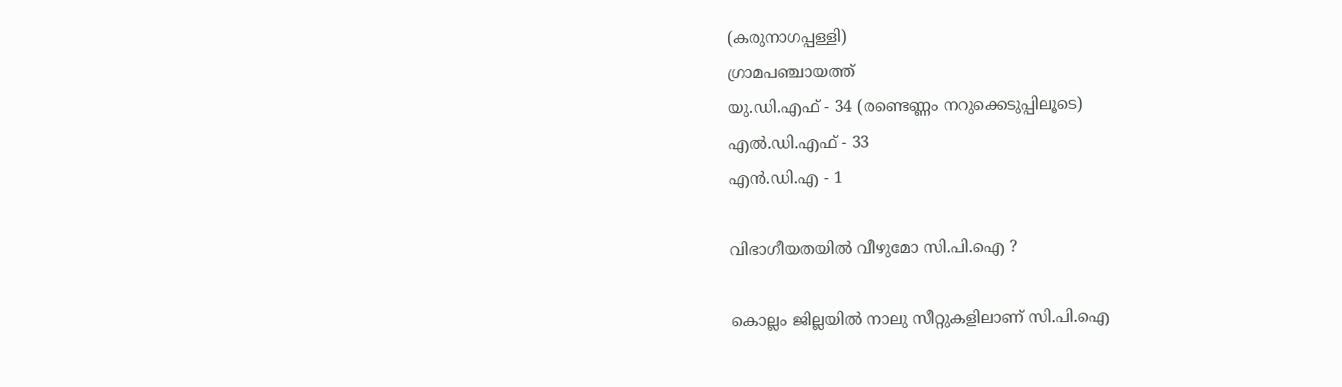(കരുനാഗപ്പള്ളി)
ഗ്രാമപഞ്ചായത്ത്
യു.ഡി.എഫ് - 34 (രണ്ടെണ്ണം നറുക്കെടുപ്പിലൂടെ)
എൽ.ഡി.എഫ് - 33
എൻ.ഡി.എ - 1

വിഭാഗീയതയിൽ വീഴുമോ സി.പി.ഐ ?

കൊല്ലം ജില്ലയിൽ നാലു സീറ്റുകളിലാണ് സി.പി.ഐ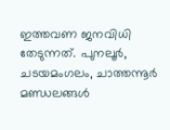ഇത്തവണ ജനവിധി തേടുന്നത്. പുനലൂർ, ചടയമംഗലം, ചാത്തന്നൂർ മണ്ഡലങ്ങൾ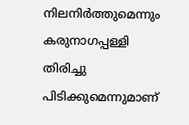നിലനിർത്തുമെന്നും കരുനാഗപ്പള്ളി തിരിച്ചു പിടിക്കുമെന്നുമാണ്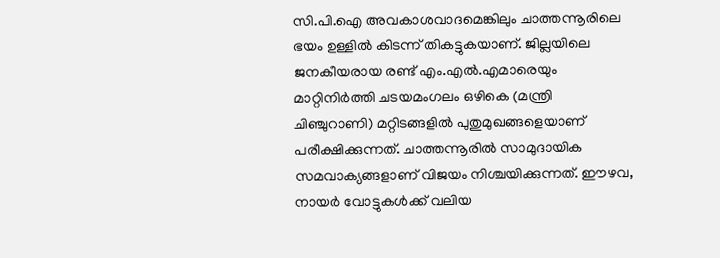സി.പി.ഐ അവകാശവാദമെങ്കിലും ചാത്തന്നൂരിലെ ഭയം ഉള്ളിൽ കിടന്ന് തികട്ടുകയാണ്. ജില്ലയിലെ ജനകീയരായ രണ്ട് എം.എൽ.എമാരെയും മാറ്റിനിർത്തി ചടയമംഗലം ഒഴികെ (മന്ത്രി ചിഞ്ചുറാണി) മറ്റിടങ്ങളിൽ പുതുമുഖങ്ങളെയാണ് പരീക്ഷിക്കുന്നത്. ചാത്തന്നൂരിൽ സാമുദായിക സമവാക്യങ്ങളാണ് വിജയം നിശ്ചയിക്കുന്നത്. ഈഴവ, നായർ വോട്ടുകൾക്ക് വലിയ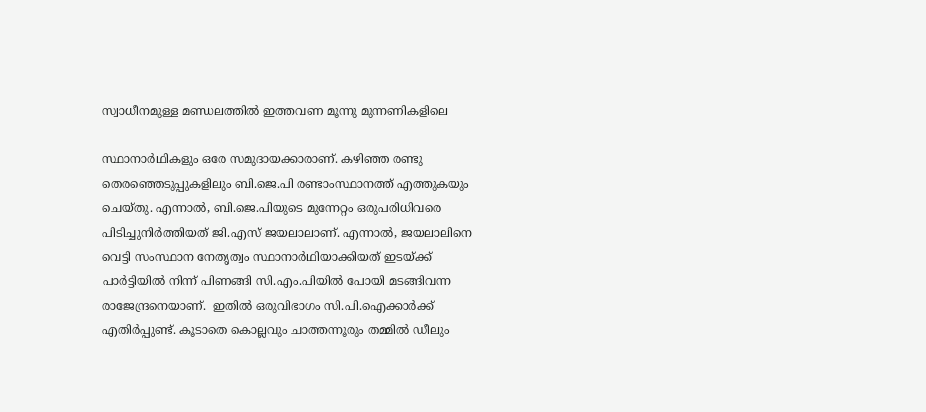സ്വാധീനമുള്ള മണ്ഡലത്തിൽ ഇത്തവണ മൂന്നു മുന്നണികളിലെ

സ്ഥാനാർഥികളും ഒരേ സമുദായക്കാരാണ്. കഴിഞ്ഞ രണ്ടു തെരഞ്ഞെടുപ്പുകളിലും ബി.ജെ.പി രണ്ടാംസ്ഥാനത്ത് എത്തുകയും ചെയ്തു. എന്നാൽ, ബി.ജെ.പിയുടെ മുന്നേറ്റം ഒരുപരിധിവരെ പിടിച്ചുനിർത്തിയത് ജി.എസ് ജയലാലാണ്. എന്നാൽ, ജയലാലിനെ വെട്ടി സംസ്ഥാന നേതൃത്വം സ്ഥാനാർഥിയാക്കിയത് ഇടയ്ക്ക് പാർട്ടിയിൽ നിന്ന് പിണങ്ങി സി.എം.പിയിൽ പോയി മടങ്ങിവന്ന രാജേന്ദ്രനെയാണ്.  ഇതിൽ ഒരുവിഭാഗം സി.പി.ഐക്കാർക്ക് എതിർപ്പുണ്ട്. കൂടാതെ കൊല്ലവും ചാത്തന്നൂരും തമ്മിൽ ഡീലും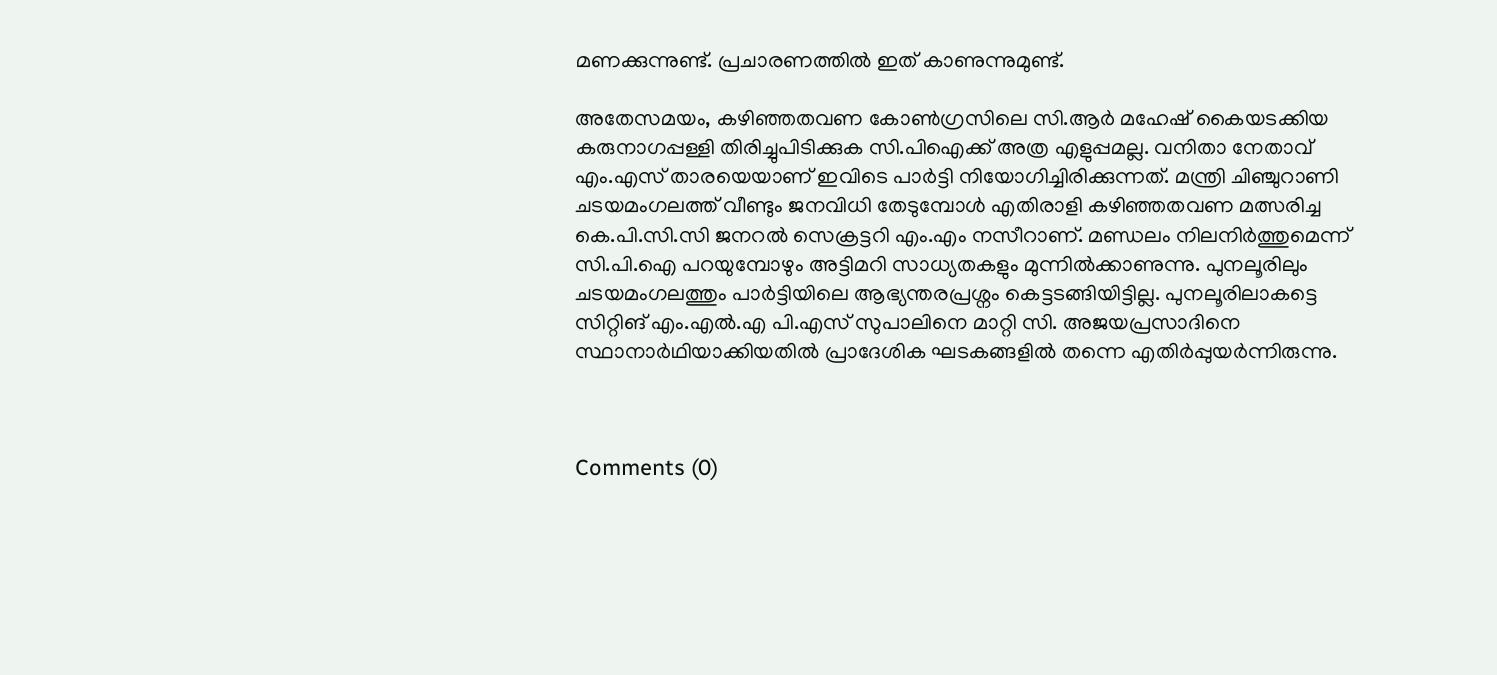മണക്കുന്നുണ്ട്. പ്രചാരണത്തിൽ ഇത് കാണുന്നുമുണ്ട്.

അതേസമയം, കഴിഞ്ഞതവണ കോൺഗ്രസിലെ സി.ആർ മഹേഷ് കൈയടക്കിയ കരുനാഗപ്പള്ളി തിരിച്ചുപിടിക്കുക സി.പിഐക്ക് അത്ര എളുപ്പമല്ല. വനിതാ നേതാവ് എം.എസ് താരയെയാണ് ഇവിടെ പാർട്ടി നിയോഗിച്ചിരിക്കുന്നത്. മന്ത്രി ചിഞ്ചുറാണി ചടയമംഗലത്ത് വീണ്ടും ജനവിധി തേടുമ്പോൾ എതിരാളി കഴിഞ്ഞതവണ മത്സരിച്ച കെ.പി.സി.സി ജനറൽ സെക്രട്ടറി എം.എം നസീറാണ്. മണ്ഡലം നിലനിർത്തുമെന്ന് സി.പി.ഐ പറയുമ്പോഴും അട്ടിമറി സാധ്യതകളും മുന്നിൽക്കാണുന്നു. പുനലൂരിലും ചടയമംഗലത്തും പാർട്ടിയിലെ ആഭ്യന്തരപ്രശ്നം കെട്ടടങ്ങിയിട്ടില്ല. പുനലൂരിലാകട്ടെ സിറ്റിങ് എം.എൽ.എ പി.എസ് സുപാലിനെ മാറ്റി സി. അജയപ്രസാദിനെ സ്ഥാനാർഥിയാക്കിയതിൽ പ്രാദേശിക ഘടകങ്ങളിൽ തന്നെ എതിർപ്പുയർന്നിരുന്നു.



Comments (0)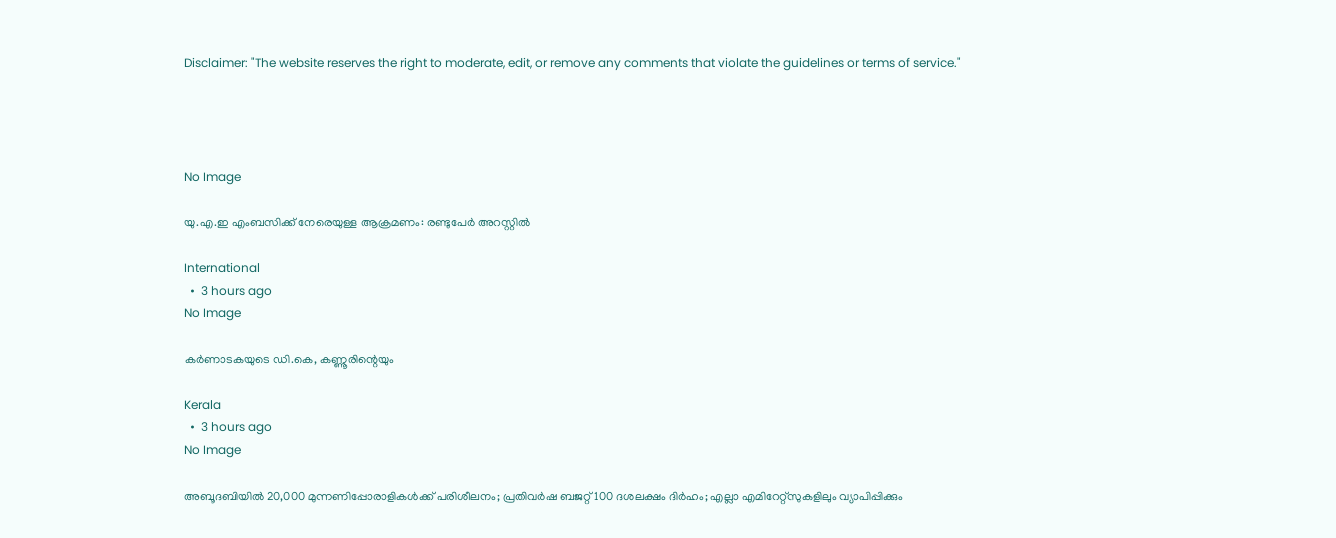Disclaimer: "The website reserves the right to moderate, edit, or remove any comments that violate the guidelines or terms of service."




No Image

യു.എ.ഇ എംബസിക്ക് നേരെയുള്ള ആക്രമണം: രണ്ടുപേര്‍ അറസ്റ്റില്‍

International
  •  3 hours ago
No Image

കർണാടകയുടെ ഡി.കെ, കണ്ണൂരിന്റെയും

Kerala
  •  3 hours ago
No Image

അബൂദബിയില്‍ 20,000 മുന്നണിപ്പോരാളികള്‍ക്ക് പരിശീലനം; പ്രതിവര്‍ഷ ബജറ്റ് 100 ദശലക്ഷം ദിര്‍ഹം; എല്ലാ എമിറേറ്റ്‌സുകളിലും വ്യാപിപ്പിക്കും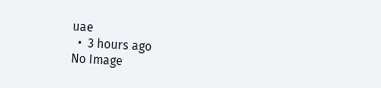uae
  •  3 hours ago
No Image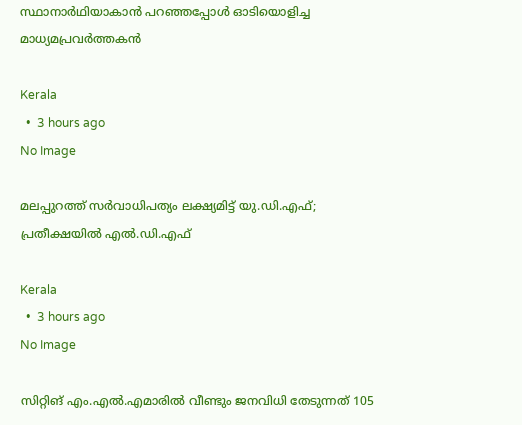സ്ഥാനാര്‍ഥിയാകാന്‍ പറഞ്ഞപ്പോള്‍ ഓടിയൊളിച്ച മാധ്യമപ്രവര്‍ത്തകന്‍

Kerala
  •  3 hours ago
No Image

മലപ്പുറത്ത് സർവാധിപത്യം ലക്ഷ്യമിട്ട് യു.ഡി.എഫ്; പ്രതീക്ഷയിൽ എൽ.ഡി.എഫ്

Kerala
  •  3 hours ago
No Image

സിറ്റിങ് എം.എല്‍.എമാരില്‍ വീണ്ടും ജനവിധി തേടുന്നത് 105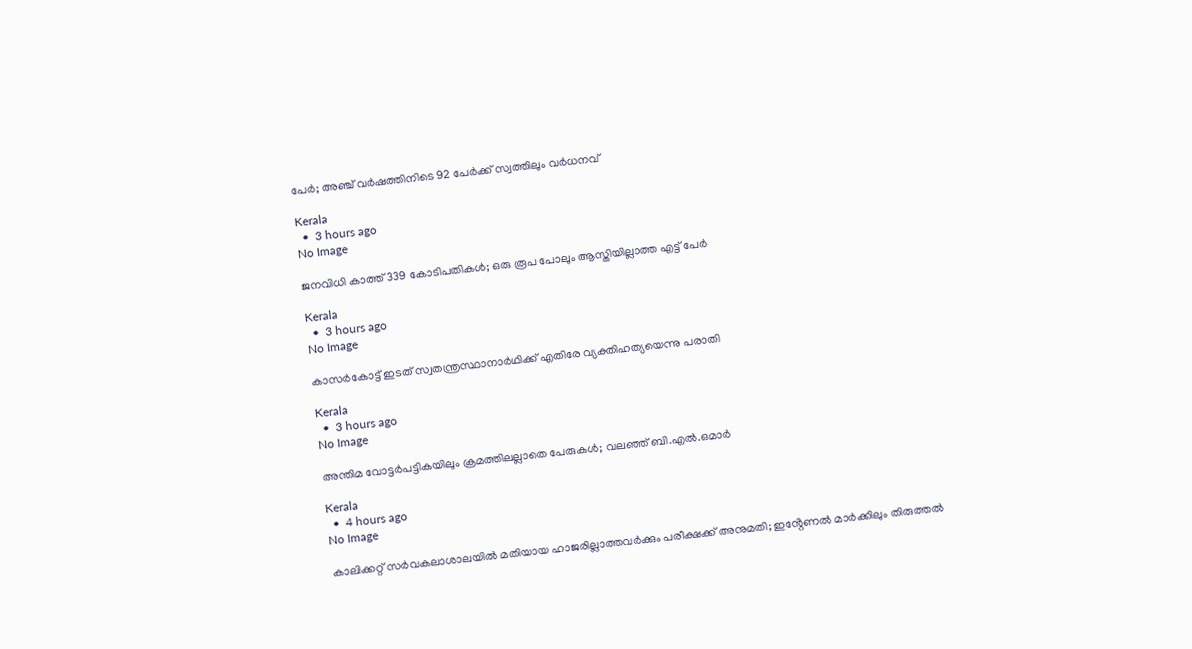പേര്‍; അഞ്ച് വര്‍ഷത്തിനിടെ 92 പേര്‍ക്ക് സ്വത്തിലും വർധനവ്

Kerala
  •  3 hours ago
No Image

ജനവിധി കാത്ത് 339 കോടിപതികള്‍; ഒരു രൂപ പോലും ആസ്തിയില്ലാത്ത എട്ട് പേർ

Kerala
  •  3 hours ago
No Image

കാസര്‍കോട്ട് ഇടത് സ്വതന്ത്രസ്ഥാനാര്‍ഥിക്ക് എതിരേ വ്യക്തിഹത്യയെന്നു പരാതി

Kerala
  •  3 hours ago
No Image

അന്തിമ വോട്ടർപട്ടികയിലും ക്രമത്തിലല്ലാതെ പേരുകൾ; വലഞ്ഞ് ബി.എൽ.ഒമാർ

Kerala
  •  4 hours ago
No Image

കാലിക്കറ്റ് സർവകലാശാലയിൽ മതിയായ ഹാജരില്ലാത്തവർക്കും പരീക്ഷക്ക് അനുമതി; ഇൻ്റേണൽ മാർക്കിലും തിരുത്തൽ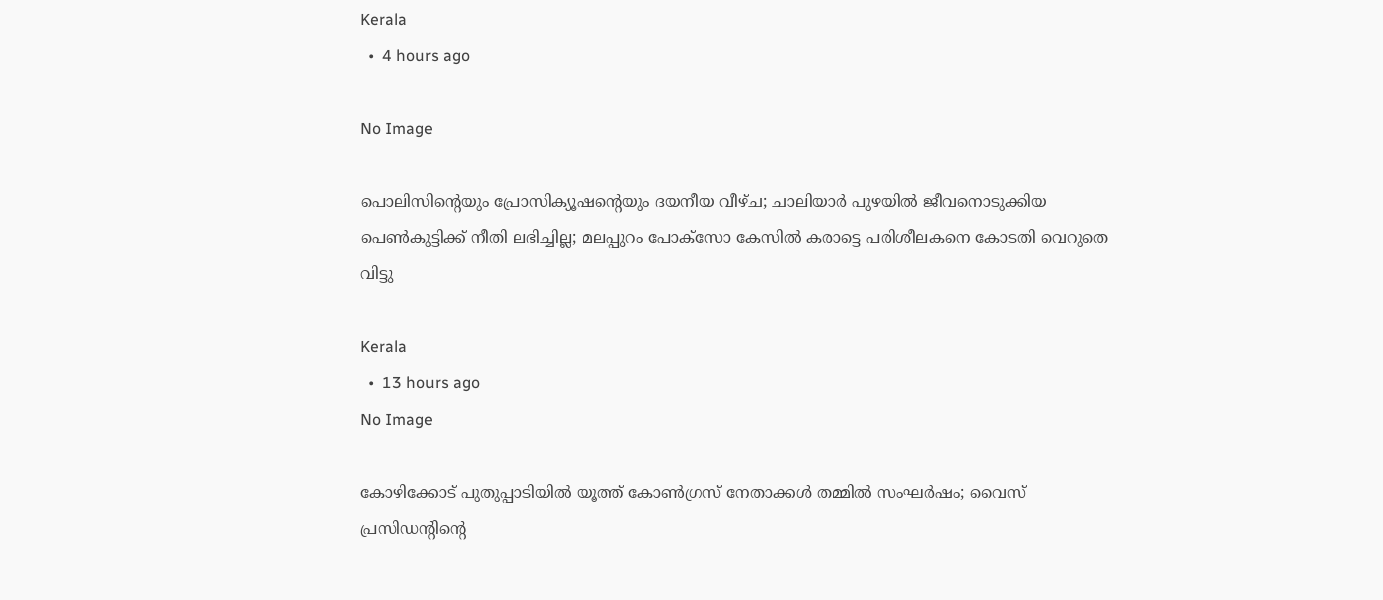Kerala
  •  4 hours ago

No Image

പൊലിസിന്റെയും പ്രോസിക്യൂഷന്റെയും ദയനീയ വീഴ്ച; ചാലിയാർ പുഴയിൽ ജീവനൊടുക്കിയ പെൺകുട്ടിക്ക് നീതി ലഭിച്ചില്ല; മലപ്പുറം പോക്സോ കേസിൽ കരാട്ടെ പരിശീലകനെ കോടതി വെറുതെ വിട്ടു

Kerala
  •  13 hours ago
No Image

കോഴിക്കോട് പുതുപ്പാടിയിൽ യൂത്ത് കോൺഗ്രസ് നേതാക്കൾ തമ്മിൽ സംഘർഷം; വൈസ് പ്രസിഡന്റിന്റെ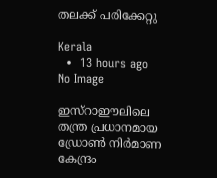തലക്ക് പരിക്കേറ്റു

Kerala
  •  13 hours ago
No Image

ഇസ്‌റാഈലിലെ തന്ത്ര പ്രധാനമായ ഡ്രോൺ നിർമാണ കേന്ദ്രം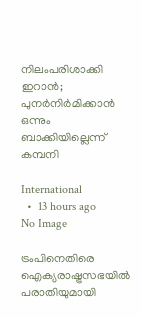നിലംപരിശാക്കി ഇറാൻ; പുനർനിർമിക്കാൻ ഒന്നും ബാക്കിയില്ലെന്ന് കമ്പനി

International
  •  13 hours ago
No Image

ട്രംപിനെതിരെ ഐക്യരാഷ്ട്രസഭയിൽ പരാതിയുമായി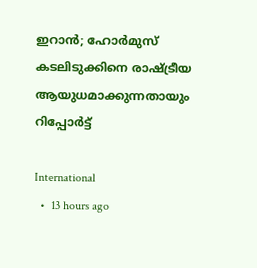ഇറാൻ; ഹോർമുസ് കടലിടുക്കിനെ രാഷ്ട്രീയ ആയുധമാക്കുന്നതായും റിപ്പോർട്ട്

International
  •  13 hours ago